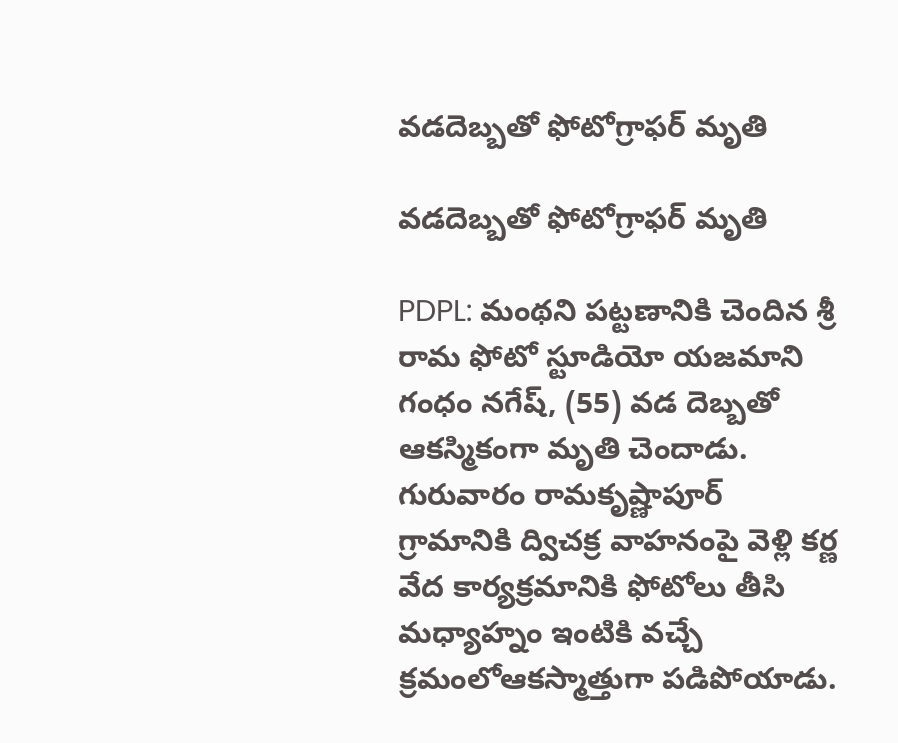వడదెబ్బతో ఫోటోగ్రాఫర్ మృతి

వడదెబ్బతో ఫోటోగ్రాఫర్ మృతి

PDPL: మంథని పట్టణానికి చెందిన శ్రీ రామ ఫోటో స్టూడియో యజమాని గంధం నగేష్, (55) వడ దెబ్బతో ఆకస్మికంగా మృతి చెందాడు. గురువారం రామకృష్ణాపూర్ గ్రామానికి ద్విచక్ర వాహనంపై వెళ్లి కర్ణ వేద కార్యక్రమానికి ఫోటోలు తీసి మధ్యాహ్నం ఇంటికి వచ్చే క్రమంలోఆకస్మాత్తుగా పడిపోయాడు.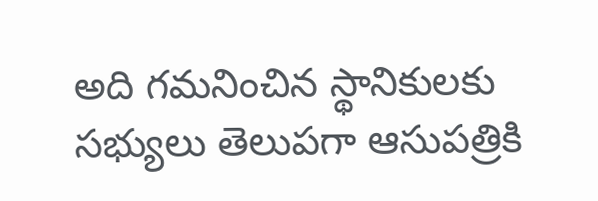అది గమనించిన స్థానికులకు సభ్యులు తెలుపగా ఆసుపత్రికి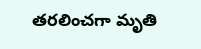తరలించగా మృతి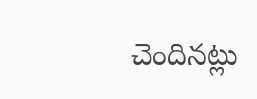చెందినట్లు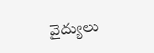వైద్యులు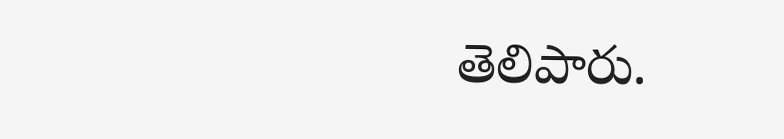తెలిపారు.